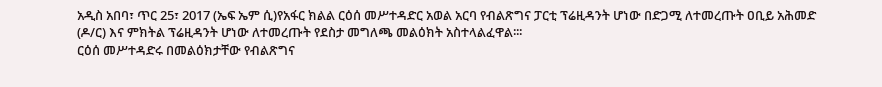አዲስ አበባ፣ ጥር 25፣ 2017 (ኤፍ ኤም ሲ)የአፋር ክልል ርዕሰ መሥተዳድር አወል አርባ የብልጽግና ፓርቲ ፕሬዚዳንት ሆነው በድጋሚ ለተመረጡት ዐቢይ አሕመድ (ዶ/ር) እና ምክትል ፕሬዚዳንት ሆነው ለተመረጡት የደስታ መግለጫ መልዕክት አስተላልፈዋል፡፡፡
ርዕሰ መሥተዳድሩ በመልዕክታቸው የብልጽግና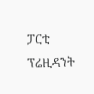ፓርቲ ፕሬዚዳንት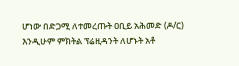ሆነው በድጋሚ ለተመረጡት ዐቢይ አሕመድ (ዶ/ር) እንዲሁም ምክትል ፕሬዚዳንት ለሆኑት አቶ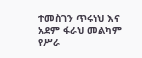ተመስገን ጥሩነህ እና አደም ፋራህ መልካም የሥራ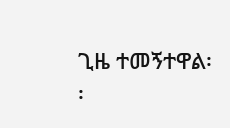ጊዜ ተመኝተዋል፡፡